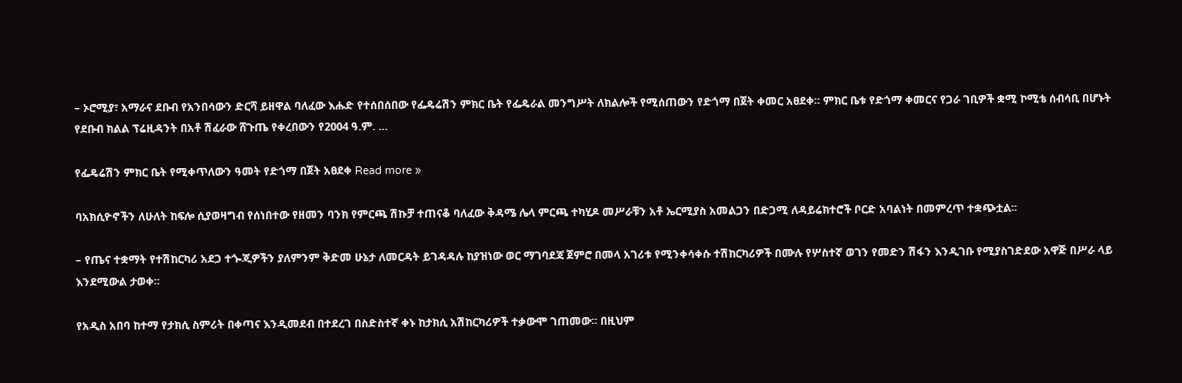– ኦሮሚያ፣ አማራና ደቡብ የአንበሳውን ድርሻ ይዘዋል ባለፈው እሑድ የተሰበሰበው የፌዴሬሽን ምክር ቤት የፌዴራል መንግሥት ለክልሎች የሚሰጠውን የድጎማ በጀት ቀመር አፀደቀ፡፡ ምክር ቤቱ የድጎማ ቀመርና የጋራ ገቢዎች ቋሚ ኮሚቴ ሰብሳቢ በሆኑት የደቡብ ክልል ፕሬዚዳንት በአቶ ሽፈራው ሸጉጤ የቀረበውን የ2004 ዓ.ም. …

የፌዴሬሽን ምክር ቤት የሚቀጥለውን ዓመት የድጎማ በጀት አፀደቀ Read more »

ባአክሲዮኖችን ለሁለት ከፍሎ ሲያወዛግብ የሰነበተው የዘመን ባንክ የምርጫ ሽኩቻ ተጠናቆ ባለፈው ቅዳሜ ሌላ ምርጫ ተካሂዶ መሥራቹን አቶ ኤርሚያስ አመልጋን በድጋሚ ለዳይሬክተሮች ቦርድ አባልነት በመምረጥ ተቋጭቷል፡፡

– የጤና ተቋማት የተሽከርካሪ አደጋ ተጐጂዎችን ያለምንም ቅድመ ሁኔታ ለመርዳት ይገዳዳሉ ከያዝነው ወር ማገባደጃ ጀምሮ በመላ አገሪቱ የሚንቀሳቀሱ ተሽከርካሪዎች በሙሉ የሦስተኛ ወገን የመድን ሽፋን እንዲገቡ የሚያስገድደው አዋጅ በሥራ ላይ እንደሚውል ታወቀ፡፡

የአዲስ አበባ ከተማ የታክሲ ስምሪት በቀጣና እንዲመደብ በተደረገ በስድስተኛ ቀኑ ከታክሲ አሽከርካሪዎች ተቃውሞ ገጠመው፡፡ በዚህም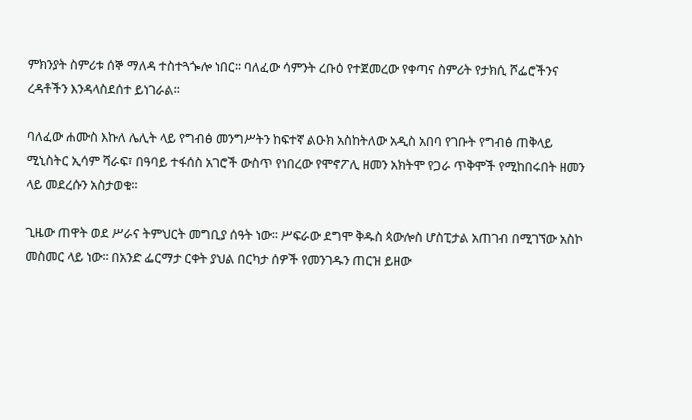ምክንያት ስምሪቱ ሰኞ ማለዳ ተስተጓጐሎ ነበር፡፡ ባለፈው ሳምንት ረቡዕ የተጀመረው የቀጣና ስምሪት የታክሲ ሾፌሮችንና ረዳቶችን እንዳላስደሰተ ይነገራል፡፡

ባለፈው ሐሙስ እኩለ ሌሊት ላይ የግብፅ መንግሥትን ከፍተኛ ልዑክ አስከትለው አዲስ አበባ የገቡት የግብፅ ጠቅላይ ሚኒስትር ኢሳም ሻራፍ፣ በዓባይ ተፋሰስ አገሮች ውስጥ የነበረው የሞኖፖሊ ዘመን አክትሞ የጋራ ጥቅሞች የሚከበሩበት ዘመን ላይ መደረሱን አስታወቁ፡፡

ጊዜው ጠዋት ወደ ሥራና ትምህርት መግቢያ ሰዓት ነው፡፡ ሥፍራው ደግሞ ቅዱስ ጳውሎስ ሆስፒታል አጠገብ በሚገኘው አስኮ መስመር ላይ ነው፡፡ በአንድ ፌርማታ ርቀት ያህል በርካታ ሰዎች የመንገዱን ጠርዝ ይዘው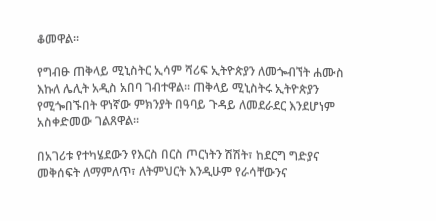ቆመዋል፡፡

የግብፁ ጠቅላይ ሚኒስትር ኢሳም ሻሪፍ ኢትዮጵያን ለመጐብኘት ሐሙስ እኩለ ሌሊት አዲስ አበባ ገብተዋል፡፡ ጠቅላይ ሚኒስትሩ ኢትዮጵያን የሚጐበኙበት ዋነኛው ምክንያት በዓባይ ጉዳይ ለመደራደር እንደሆነም አስቀድመው ገልጸዋል፡፡

በአገሪቱ የተካሄደውን የእርስ በርስ ጦርነትን ሽሽት፣ ከደርግ ግድያና መቅሰፍት ለማምለጥ፣ ለትምህርት እንዲሁም የራሳቸውንና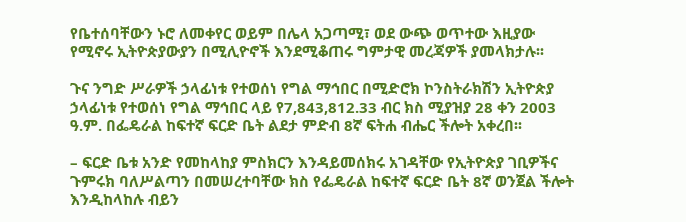የቤተሰባቸውን ኑሮ ለመቀየር ወይም በሌላ አጋጣሚ፣ ወደ ውጭ ወጥተው እዚያው የሚኖሩ ኢትዮጵያውያን በሚሊዮኖች እንደሚቆጠሩ ግምታዊ መረጃዎች ያመላክታሉ፡፡

ጉና ንግድ ሥራዎች ኃላፊነቱ የተወሰነ የግል ማኅበር በሚድሮክ ኮንስትራክሽን ኢትዮጵያ ኃላፊነቱ የተወሰነ የግል ማኅበር ላይ የ7,843,812.33 ብር ክስ ሚያዝያ 28 ቀን 2003 ዓ.ም. በፌዴራል ከፍተኛ ፍርድ ቤት ልደታ ምድብ 8ኛ ፍትሐ ብሔር ችሎት አቀረበ፡፡

– ፍርድ ቤቱ አንድ የመከላከያ ምስክርን እንዳይመሰክሩ አገዳቸው የኢትዮጵያ ገቢዎችና ጉምሩክ ባለሥልጣን በመሠረተባቸው ክስ የፌዴራል ከፍተኛ ፍርድ ቤት 8ኛ ወንጀል ችሎት እንዲከላከሉ ብይን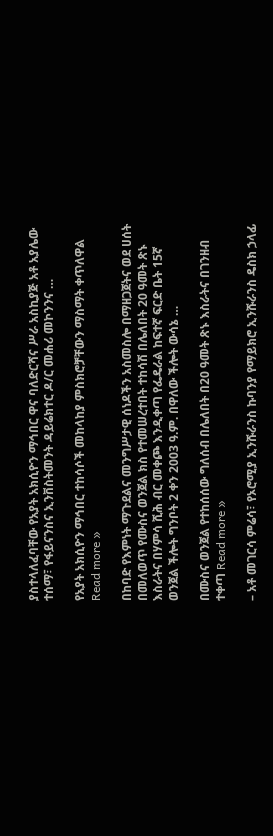ያስተላለፈባቸው የአያት አክሲዮን ማኅበር ዋና ባለድርሻና ሥራ አስኪያጅ አቶ አያሌው ተሰማ፣ የፋይናንስና ኢንቨስትመንት ዳይሬክተር ዶ/ር መሐሪ መኮንንና …

የአያት አክሲዮን ማኅበር ተከሳሶች መከላከያ ምስክሮቻቸውን ማስማት ቀጥለዋል Read more »

በከባድ የእምነት ማጉደልና መንግሥታዊ ሰነዶችን አስመስሎ በማዘጋጀትና ወደ ሀሰት በመለወጥ የሙስና ወንጀል ክስ የተመሠረተበት ተከሳሽ በሌለበት 20 ዓመት ጽኑ እስራትና በሃምሳ ሺሕ ብር መቀጮ እንዲቀጣ የፌዴራል ከፍተኛ ፍርድ ቤት 15ኛ ወንጀል ችሎት ግንቦት 2 ቀን 2003 ዓ.ም. በዋለው ችሎት ውሳኔ …

በሙስና ወንጀል የተከሰሰው ግለሰብ በሌለበት በ20 ዓመት ጽኑ እስራትና በገንዘብ ተቀጣ Read more »

– አቶ መገርሳ ምሬሳ፣ የኦሮሚያ ኢንሹራንስ ኩባንያ የማይክሮ ኢንሹራንስ ዴስክ ኃላፊ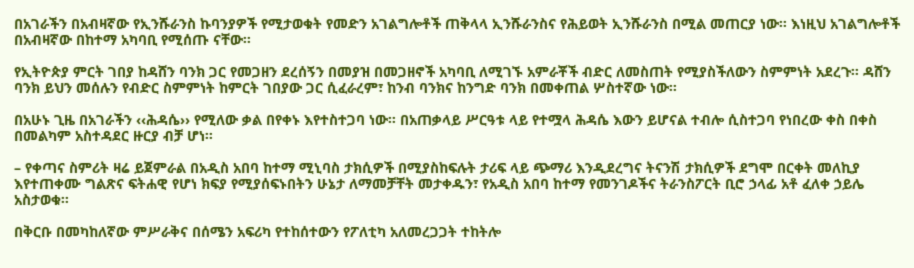በአገራችን በአብዛኛው የኢንሹራንስ ኩባንያዎች የሚታወቁት የመድን አገልግሎቶች ጠቅላላ ኢንሹራንስና የሕይወት ኢንሹራንስ በሚል መጠርያ ነው፡፡ እነዚህ አገልግሎቶች በአብዛኛው በከተማ አካባቢ የሚሰጡ ናቸው፡፡

የኢትዮጵያ ምርት ገበያ ከዳሸን ባንክ ጋር የመጋዘን ደረሰኝን በመያዝ በመጋዘኖች አካባቢ ለሚገኙ አምራቾች ብድር ለመስጠት የሚያስችለውን ስምምነት አደረጉ፡፡ ዳሸን ባንክ ይህን መሰሉን የብድር ስምምነት ከምርት ገበያው ጋር ሲፈራረም፣ ከንብ ባንክና ከንግድ ባንክ በመቀጠል ሦስተኛው ነው፡፡

በአሁኑ ጊዜ በአገራችን ‹‹ሕዳሴ›› የሚለው ቃል በየቀኑ እየተስተጋባ ነው፡፡ በአጠቃላይ ሥርዓቱ ላይ የተሟላ ሕዳሴ እውን ይሆናል ተብሎ ሲስተጋባ የነበረው ቀስ በቀስ በመልካም አስተዳደር ዙርያ ብቻ ሆነ፡፡

– የቀጣና ስምሪት ዛሬ ይጀምራል በአዲስ አበባ ከተማ ሚኒባስ ታክሲዎች በሚያስከፍሉት ታሪፍ ላይ ጭማሪ እንዲደረግና ትናንሽ ታክሲዎች ደግሞ በርቀት መለኪያ እየተጠቀሙ ግልጽና ፍትሐዊ የሆነ ክፍያ የሚያሰፍኑበትን ሁኔታ ለማመቻቸት መታቀዱን፣ የአዲስ አበባ ከተማ የመንገዶችና ትራንስፖርት ቢሮ ኃላፊ አቶ ፈለቀ ኃይሌ አስታወቁ፡፡

በቅርቡ በመካከለኛው ምሥራቅና በሰሜን አፍሪካ የተከሰተውን የፖለቲካ አለመረጋጋት ተከትሎ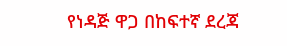የነዳጅ ዋጋ በከፍተኛ ደረጃ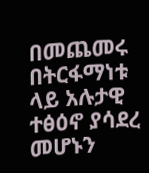በመጨመሩ በትርፋማነቱ ላይ አሉታዊ ተፅዕኖ ያሳደረ መሆኑን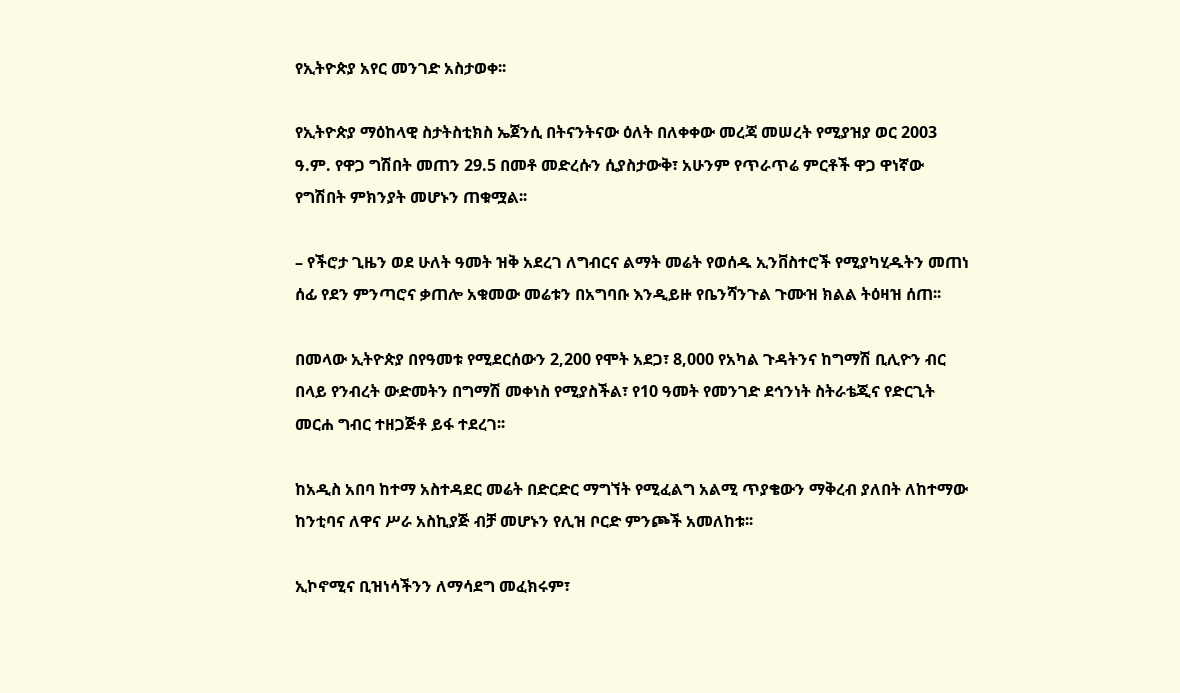የኢትዮጵያ አየር መንገድ አስታወቀ፡፡

የኢትዮጵያ ማዕከላዊ ስታትስቲክስ ኤጀንሲ በትናንትናው ዕለት በለቀቀው መረጃ መሠረት የሚያዝያ ወር 2003 ዓ.ም. የዋጋ ግሽበት መጠን 29.5 በመቶ መድረሱን ሲያስታውቅ፣ አሁንም የጥራጥሬ ምርቶች ዋጋ ዋነኛው የግሽበት ምክንያት መሆኑን ጠቁሟል፡፡

– የችሮታ ጊዜን ወደ ሁለት ዓመት ዝቅ አደረገ ለግብርና ልማት መሬት የወሰዱ ኢንቨስተሮች የሚያካሂዱትን መጠነ ሰፊ የደን ምንጣሮና ቃጠሎ አቁመው መሬቱን በአግባቡ እንዲይዙ የቤንሻንጉል ጉሙዝ ክልል ትዕዛዝ ሰጠ፡፡

በመላው ኢትዮጵያ በየዓመቱ የሚደርሰውን 2,200 የሞት አደጋ፣ 8,000 የአካል ጉዳትንና ከግማሽ ቢሊዮን ብር በላይ የንብረት ውድመትን በግማሽ መቀነስ የሚያስችል፣ የ10 ዓመት የመንገድ ደኅንነት ስትራቴጂና የድርጊት መርሐ ግብር ተዘጋጅቶ ይፋ ተደረገ፡፡

ከአዲስ አበባ ከተማ አስተዳደር መሬት በድርድር ማግኘት የሚፈልግ አልሚ ጥያቄውን ማቅረብ ያለበት ለከተማው ከንቲባና ለዋና ሥራ አስኪያጅ ብቻ መሆኑን የሊዝ ቦርድ ምንጮች አመለከቱ፡፡

ኢኮኖሚና ቢዝነሳችንን ለማሳደግ መፈክሩም፣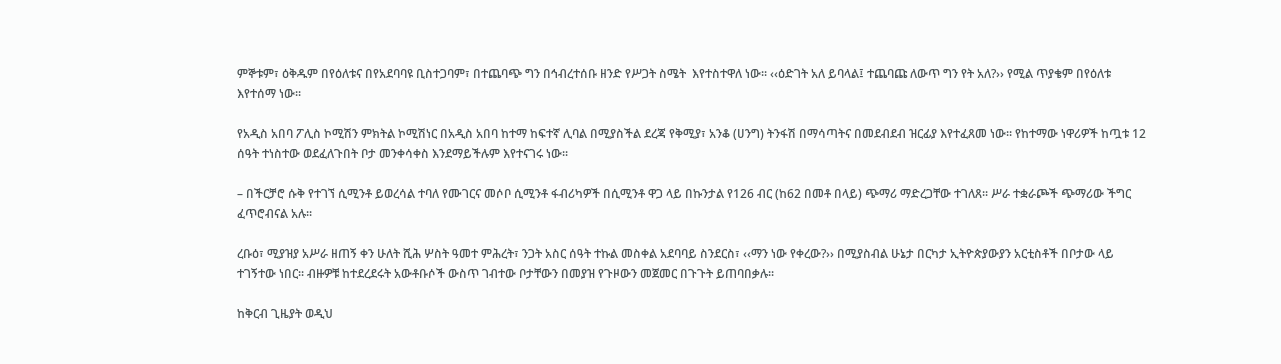ምኞቱም፣ ዕቅዱም በየዕለቱና በየአደባባዩ ቢስተጋባም፣ በተጨባጭ ግን በኅብረተሰቡ ዘንድ የሥጋት ስሜት  እየተስተዋለ ነው፡፡ ‹‹ዕድገት አለ ይባላል፤ ተጨባጩ ለውጥ ግን የት አለ?›› የሚል ጥያቄም በየዕለቱ እየተሰማ ነው፡፡

የአዲስ አበባ ፖሊስ ኮሚሽን ምክትል ኮሚሽነር በአዲስ አበባ ከተማ ከፍተኛ ሊባል በሚያስችል ደረጃ የቅሚያ፣ አንቆ (ሀንግ) ትንፋሽ በማሳጣትና በመደብደብ ዝርፊያ እየተፈጸመ ነው፡፡ የከተማው ነዋሪዎች ከጧቱ 12 ሰዓት ተነስተው ወደፈለጉበት ቦታ መንቀሳቀስ እንደማይችሉም እየተናገሩ ነው፡፡

– በችርቻሮ ሱቅ የተገኘ ሲሚንቶ ይወረሳል ተባለ የሙገርና መሶቦ ሲሚንቶ ፋብሪካዎች በሲሚንቶ ዋጋ ላይ በኩንታል የ126 ብር (ከ62 በመቶ በላይ) ጭማሪ ማድረጋቸው ተገለጸ፡፡ ሥራ ተቋራጮች ጭማሪው ችግር ፈጥሮብናል አሉ፡፡

ረቡዕ፣ ሚያዝያ አሥራ ዘጠኝ ቀን ሁለት ሺሕ ሦስት ዓመተ ምሕረት፣ ንጋት አስር ሰዓት ተኩል መስቀል አደባባይ ስንደርስ፣ ‹‹ማን ነው የቀረው?›› በሚያስብል ሁኔታ በርካታ ኢትዮጵያውያን አርቲስቶች በቦታው ላይ ተገኝተው ነበር፡፡ ብዙዎቹ ከተደረደሩት አውቶቡሶች ውስጥ ገብተው ቦታቸውን በመያዝ የጉዞውን መጀመር በጉጉት ይጠባበቃሉ፡፡

ከቅርብ ጊዜያት ወዲህ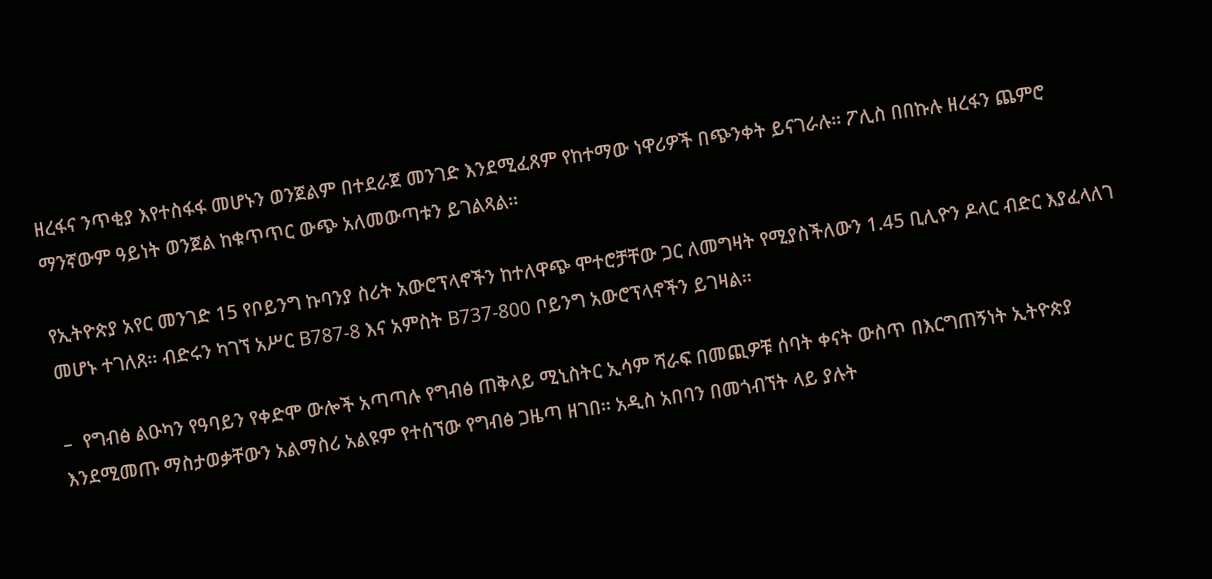ዘረፋና ንጥቂያ እየተስፋፋ መሆኑን ወንጀልም በተደራጀ መንገድ እንደሚፈጸም የከተማው ነዋሪዎች በጭንቀት ይናገራሉ፡፡ ፖሊስ በበኩሉ ዘረፋን ጨምሮ ማንኛውም ዓይነት ወንጀል ከቁጥጥር ውጭ አለመውጣቱን ይገልጻል፡፡

የኢትዮጵያ አየር መንገድ 15 የቦይንግ ኩባንያ ስሪት አውሮፕላኖችን ከተለዋጭ ሞተሮቻቸው ጋር ለመግዛት የሚያስችለውን 1.45 ቢሊዮን ዶላር ብድር እያፈላለገ መሆኑ ተገለጸ፡፡ ብድሩን ካገኘ አሥር B787-8 እና አምስት B737-800 ቦይንግ አውሮፕላኖችን ይገዛል፡፡

–  የግብፅ ልዑካን የዓባይን የቀድሞ ውሎች አጣጣሉ የግብፅ ጠቅላይ ሚኒስትር ኢሳም ሻራፍ በመጪዎቹ ሰባት ቀናት ውስጥ በእርግጠኝነት ኢትዮጵያ እንደሚመጡ ማስታወቃቸውን አልማስሪ አልዩም የተሰኘው የግብፅ ጋዜጣ ዘገበ፡፡ አዲስ አበባን በመጎብኘት ላይ ያሉት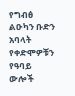የግብፅ ልዑካን ቡድን አባላት የቀድሞዎቹን የዓባይ ውሎች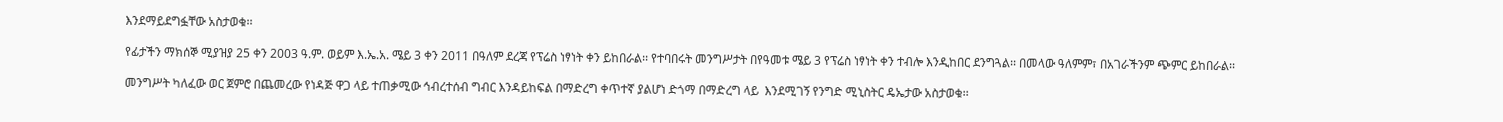እንደማይደግፏቸው አስታወቁ፡፡

የፊታችን ማክሰኞ ሚያዝያ 25 ቀን 2003 ዓ.ም. ወይም እ.ኤ.አ. ሜይ 3 ቀን 2011 በዓለም ደረጃ የፕሬስ ነፃነት ቀን ይከበራል፡፡ የተባበሩት መንግሥታት በየዓመቱ ሜይ 3 የፕሬስ ነፃነት ቀን ተብሎ እንዲከበር ደንግጓል፡፡ በመላው ዓለምም፣ በአገራችንም ጭምር ይከበራል፡፡

መንግሥት ካለፈው ወር ጀምሮ በጨመረው የነዳጅ ዋጋ ላይ ተጠቃሚው ኅብረተሰብ ግብር እንዳይከፍል በማድረግ ቀጥተኛ ያልሆነ ድጎማ በማድረግ ላይ  እንደሚገኝ የንግድ ሚኒስትር ዴኤታው አስታወቁ፡፡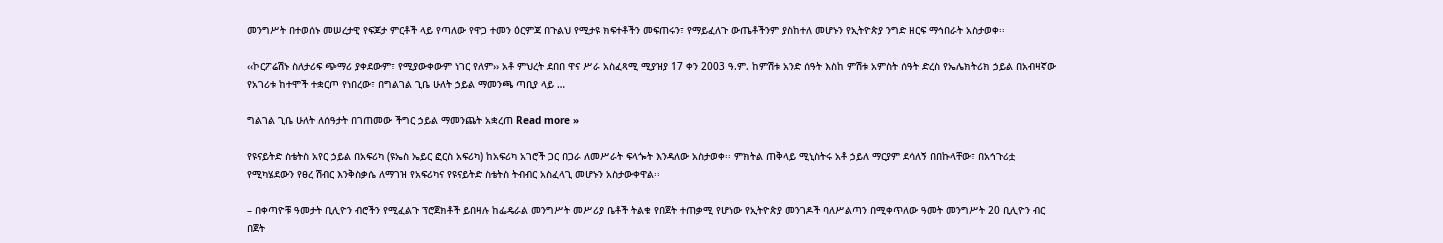መንግሥት በተወሰኑ መሠረታዊ የፍጆታ ምርቶች ላይ የጣለው የዋጋ ተመን ዕርምጃ በጉልህ የሚታዩ ክፍተቶችን መፍጠሩን፣ የማይፈለጉ ውጤቶችንም ያስከተለ መሆኑን የኢትዮጵያ ንግድ ዘርፍ ማኅበራት አስታወቀ፡፡

‹‹ኮርፖሬሽኑ ስለታሪፍ ጭማሪ ያቀደውም፣ የሚያውቀውም ነገር የለም›› አቶ ምህረት ደበበ ዋና ሥራ አስፈጻሚ ሚያዝያ 17 ቀን 2003 ዓ.ም. ከምሽቱ አንድ ሰዓት እስከ ምሽቱ አምስት ሰዓት ድረስ የኤሌክትሪክ ኃይል በአብዛኛው የአገሪቱ ከተሞች ተቋርጦ የነበረው፣ በግልገል ጊቤ ሁለት ኃይል ማመንጫ ጣቢያ ላይ …

ግልገል ጊቤ ሁለት ለሰዓታት በገጠመው ችግር ኃይል ማመንጨት አቋረጠ Read more »

የዩናይትድ ስቴትስ አየር ኃይል በአፍሪካ (ዩኤስ ኤይር ፎርስ አፍሪካ) ከአፍሪካ አገሮች ጋር በጋራ ለመሥራት ፍላጐት እንዳለው አስታወቀ፡፡ ምክትል ጠቅላይ ሚኒስትሩ አቶ ኃይለ ማርያም ደሳለኝ በበኩላቸው፣ በአኅጉሪቷ የሚካሄደውን የፀረ ሽብር እንቅስቃሴ ለማገዝ የአፍሪካና የዩናይትድ ስቴትስ ትብብር አስፈላጊ መሆኑን አስታውቀዋል፡፡

– በቀጣዮቹ ዓመታት ቢሊዮን ብሮችን የሚፈልጉ ፕሮጀክቶች ይበዛሉ ከፌዴራል መንግሥት መሥሪያ ቤቶች ትልቁ የበጀት ተጠቃሚ የሆነው የኢትዮጵያ መንገዶች ባለሥልጣን በሚቀጥለው ዓመት መንግሥት 20 ቢሊዮን ብር በጀት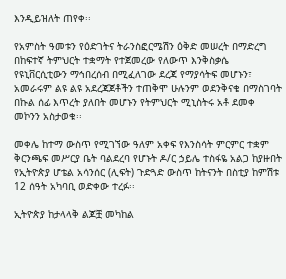እንዲይዝለት ጠየቀ፡፡

የአምስት ዓመቱን የዕድገትና ትራንስፎርሜሽን ዕቅድ መሠረት በማድረግ በከፍተኛ ትምህርት ተቋማት የተጀመረው የለውጥ እንቅስቃሴ የዩኒቨርሲቲውን ማኅበረሰብ በሚፈለገው ደረጃ የማያሳትፍ መሆኑን፣ አመራሩም ልዩ ልዩ አደረጃጀቶችን ተጠቅሞ ሁሉንም ወደንቅናቄ በማስገባት በኩል ሰፊ እጥረት ያለበት መሆኑን የትምህርት ሚኒስትሩ አቶ ደመቀ መኮንን አስታወቁ፡፡

መቀሌ ከተማ ውስጥ የሚገኘው ዓለም አቀፍ የእንስሳት ምርምር ተቋም ቅርንጫፍ መሥርያ ቤት ባልደረባ የሆኑት ዶ/ር ኃይሌ ተስፋዬ አልጋ ከያዙበት የኢትዮጵያ ሆቴል አሳንሰር (ሊፍት) ጉድጓድ ውስጥ ከትናንት በስቲያ ከምሽቱ 12 ሰዓት አካባቢ ወድቀው ተረፉ፡፡

ኢትዮጵያ ከታላላቅ ልጆቿ መካከል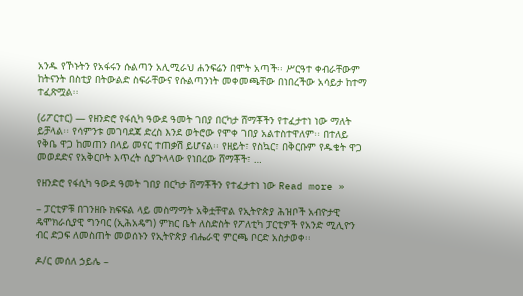አንዱ የኾኑትን የአፋሩን ሱልጣን አሊሚራህ ሐንፍሬን በሞት አጣች፡፡ ሥርዓተ ቀብራቸውም ከትናንት በስቲያ በትውልድ ስፍራቸውና የሱልጣንነት መቀመጫቸው በነበረችው አሳይታ ከተማ ተፈጽሟል፡፡

(ሪፖርተር) — የዘንድሮ የፋሲካ ዓውደ ዓመት ገበያ በርካታ ሸማቾችን የተፈታተነ ነው ማለት ይቻላል፡፡ የሳምንቱ መገባደጃ ድረስ እንደ ወትሮው የሞቀ ገበያ አልተስተዋለም፡፡ በተለይ የቅቤ ዋጋ ከመጠን በላይ መናር ተጠቃሽ ይሆናል፡፡ የዘይት፣ የስኳር፣ በቅርቡም የዱቄት ዋጋ መወደድና የአቅርቦት እጥረት ሲያጉላላው የነበረው ሸማቾች፣ …

የዘንድሮ የፋሲካ ዓውደ ዓመት ገበያ በርካታ ሸማቾችን የተፈታተነ ነው Read more »

– ፓርቲዎቹ በገንዘቡ ክፍፍል ላይ መስማማት አቅቷቸዋል የኢትዮጵያ ሕዝቦች አብዮታዊ ዴሞክራሲያዊ ግንባር (ኢሕአዴግ) ምክር ቤት ለስድስት የፖለቲካ ፓርቲዎች የአንድ ሚሊዮን ብር ድጋፍ ለመስጠት መወሰኑን የኢትዮጵያ ብሔራዊ ምርጫ ቦርድ አስታወቀ፡፡

ዶ/ር መሰለ ኃይሌ –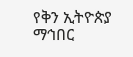የቅን ኢትዮጵያ ማኅበር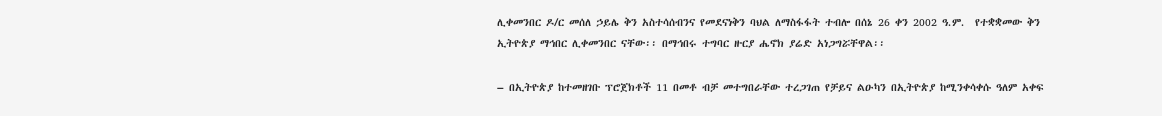ሊቀመንበር ዶ/ር መሰለ ኃይሌ ቅን አስተሳሰብንና የመደናነቅን ባህል ለማስፋፋት ተብሎ በሰኔ 26 ቀን 2002 ዓ.ም.  የተቋቋመው ቅን ኢትዮጵያ ማኅበር ሊቀመንበር ናቸው፡፡ በማኅበሩ ተግባር ዙርያ ሔኖክ ያሬድ አነጋግሯቸዋል፡፡

– በኢትዮጵያ ከተመዘገቡ ፕሮጀክቶች 11 በመቶ ብቻ መተግበራቸው ተረጋገጠ የቻይና ልዑካን በኢትዮጵያ ከሚንቀሳቀሱ ዓለም አቀፍ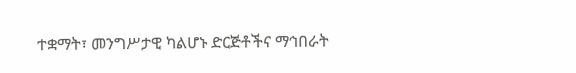ተቋማት፣ መንግሥታዊ ካልሆኑ ድርጅቶችና ማኅበራት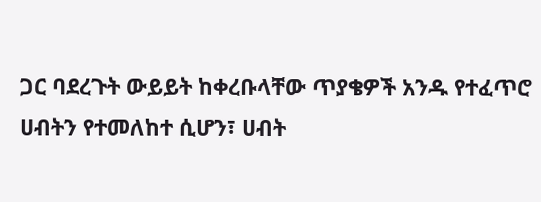ጋር ባደረጉት ውይይት ከቀረቡላቸው ጥያቄዎች አንዱ የተፈጥሮ ሀብትን የተመለከተ ሲሆን፣ ሀብት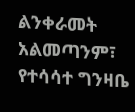ልንቀራመት አልመጣንም፣ የተሳሳተ ግንዛቤ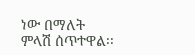ነው በማለት ምላሽ ሰጥተዋል፡፡